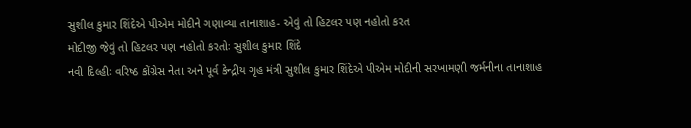સુશીલ કુમાર શિંદેએ પીએમ મોદીને ગણાવ્યા તાનાશાહ- એવું તો હિટલર પણ નહોતો કરત
મોદીજી જેવું તો હિટલર પણ નહોતો કરતોઃ સુશીલ કુમાર શિંદે
નવી દિલ્હીઃ વરિષ્ઠ કોંગ્રેસ નેતા અને પૂર્વ કેન્દ્રીય ગૃહ મંત્રી સુશીલ કુમાર શિંદેએ પીએમ મોદીની સરખામણી જર્મનીના તાનાશાહ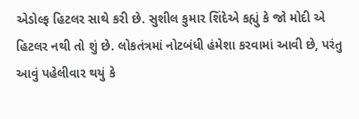એડોલ્ફ હિટલર સાથે કરી છે. સુશીલ કુમાર શિંદેએ કહ્યું કે જો મોદી એ હિટલર નથી તો શું છે. લોકતંત્રમાં નોટબંધી હંમેશા કરવામાં આવી છે, પરંતુ આવું પહેલીવાર થયું કે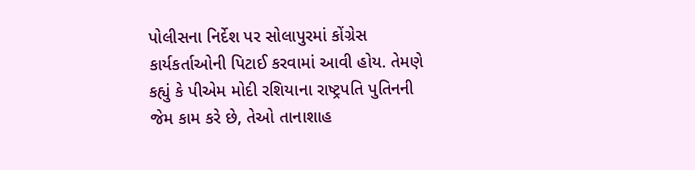પોલીસના નિર્દેશ પર સોલાપુરમાં કોંગ્રેસ કાર્યકર્તાઓની પિટાઈ કરવામાં આવી હોય. તેમણે કહ્યું કે પીએમ મોદી રશિયાના રાષ્ટ્રપતિ પુતિનની જેમ કામ કરે છે, તેઓ તાનાશાહ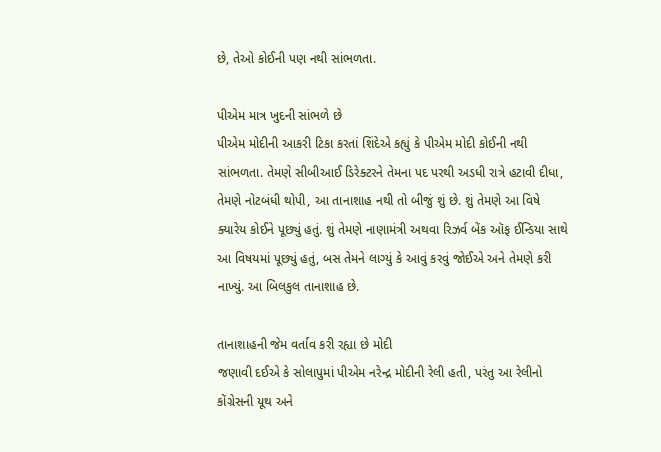છે, તેઓ કોઈની પણ નથી સાંભળતા.

પીએમ માત્ર ખુદની સાંભળે છે
પીએમ મોદીની આકરી ટિકા કરતાં શિંદેએ કહ્યું કે પીએમ મોદી કોઈની નથી સાંભળતા. તેમણે સીબીઆઈ ડિરેક્ટરને તેમના પદ પરથી અડધી રાત્રે હટાવી દીધા, તેમણે નોટબંધી થોપી, આ તાનાશાહ નથી તો બીજું શું છે. શું તેમણે આ વિષે ક્યારેય કોઈને પૂછ્યું હતું. શું તેમણે નાણામંત્રી અથવા રિઝર્વ બેંક ઑફ ઈન્ડિયા સાથે આ વિષયમાં પૂછ્યું હતું, બસ તેમને લાગ્યું કે આવું કરવું જોઈએ અને તેમણે કરી નાખ્યું. આ બિલકુલ તાનાશાહ છે.

તાનાશાહની જેમ વર્તાવ કરી રહ્યા છે મોદી
જણાવી દઈએ કે સોલાપુમાં પીએમ નરેન્દ્ર મોદીની રેલી હતી, પરંતુ આ રેલીનો કોંગ્રેસની યૂથ અને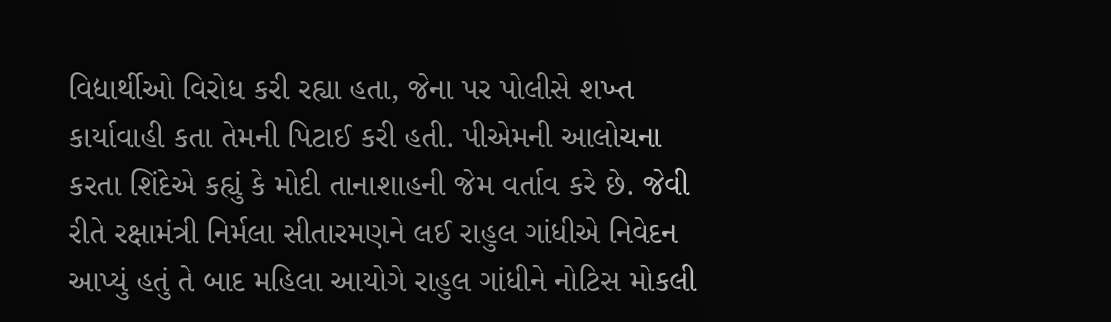વિદ્યાર્થીઓ વિરોધ કરી રહ્યા હતા, જેના પર પોલીસે શખ્ત કાર્યાવાહી કતા તેમની પિટાઈ કરી હતી. પીએમની આલોચના કરતા શિંદેએ કહ્યું કે મોદી તાનાશાહની જેમ વર્તાવ કરે છે. જેવી રીતે રક્ષામંત્રી નિર્મલા સીતારમણને લઈ રાહુલ ગાંધીએ નિવેદન આપ્યું હતું તે બાદ મહિલા આયોગે રાહુલ ગાંધીને નોટિસ મોકલી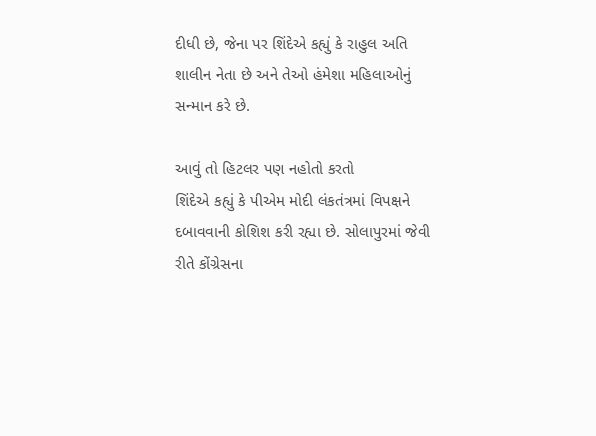દીધી છે, જેના પર શિંદેએ કહ્યું કે રાહુલ અતિ શાલીન નેતા છે અને તેઓ હંમેશા મહિલાઓનું સન્માન કરે છે.

આવું તો હિટલર પણ નહોતો કરતો
શિંદેએ કહ્યું કે પીએમ મોદી લંકતંત્રમાં વિપક્ષને દબાવવાની કોશિશ કરી રહ્યા છે. સોલાપુરમાં જેવી રીતે કોંગ્રેસના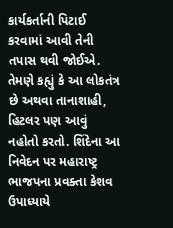કાર્યકર્તાની પિટાઈ કરવામાં આવી તેની તપાસ થવી જોઈએ. તેમણે કહ્યું કે આ લોકતંત્ર છે અથવા તાનાશાહી, હિટલર પણ આવું નહોતો કરતો. શિંદેના આ નિવેદન પર મહારાષ્ટ્ર ભાજપના પ્રવક્તા કેશવ ઉપાધ્યાયે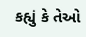કહ્યું કે તેઓ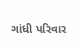ગાંધી પરિવાર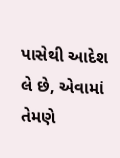પાસેથી આદેશ લે છે, એવામાં તેમણે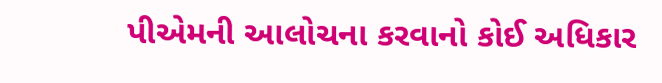પીએમની આલોચના કરવાનો કોઈ અધિકાર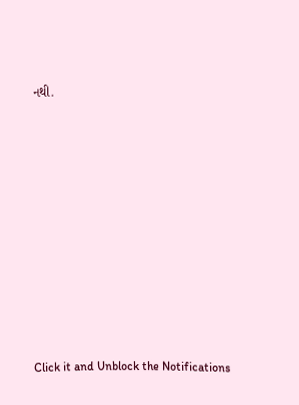નથી.












Click it and Unblock the Notifications